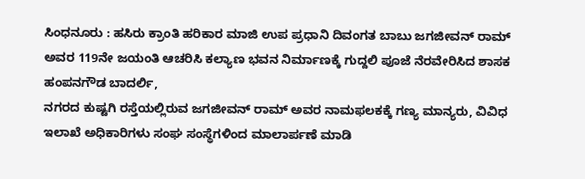ಸಿಂಧನೂರು : ಹಸಿರು ಕ್ರಾಂತಿ ಹರಿಕಾರ ಮಾಜಿ ಉಪ ಪ್ರಧಾನಿ ದಿವಂಗತ ಬಾಬು ಜಗಜೀವನ್ ರಾಮ್ ಅವರ 119ನೇ ಜಯಂತಿ ಆಚರಿಸಿ ಕಲ್ಯಾಣ ಭವನ ನಿರ್ಮಾಣಕ್ಕೆ ಗುದ್ದಲಿ ಪೂಜೆ ನೆರವೇರಿಸಿದ ಶಾಸಕ ಹಂಪನಗೌಡ ಬಾದರ್ಲಿ,
ನಗರದ ಕುಷ್ಟಗಿ ರಸ್ತೆಯಲ್ಲಿರುವ ಜಗಜೀವನ್ ರಾಮ್ ಅವರ ನಾಮಫಲಕಕ್ಕೆ ಗಣ್ಯ ಮಾನ್ಯರು, ವಿವಿಧ ಇಲಾಖೆ ಅಧಿಕಾರಿಗಳು ಸಂಘ ಸಂಸ್ಥೆಗಳಿಂದ ಮಾಲಾರ್ಪಣೆ ಮಾಡಿ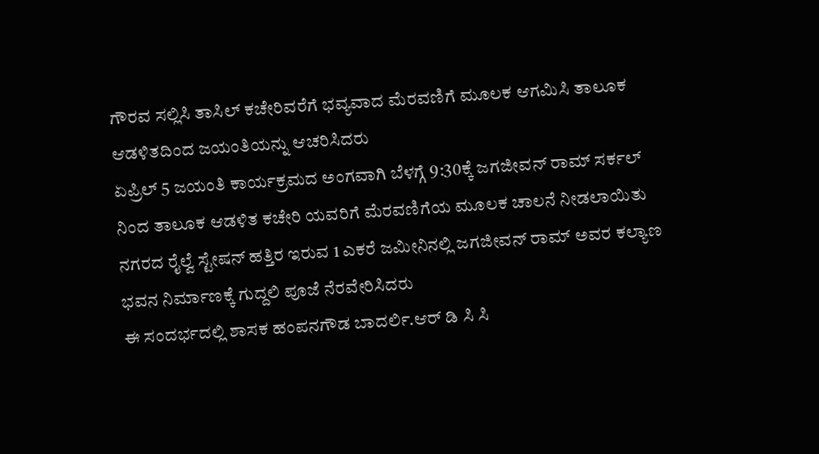ಗೌರವ ಸಲ್ಲಿಸಿ ತಾಸಿಲ್ ಕಚೇರಿವರೆಗೆ ಭವ್ಯವಾದ ಮೆರವಣಿಗೆ ಮೂಲಕ ಆಗಮಿಸಿ ತಾಲೂಕ ಆಡಳಿತದಿಂದ ಜಯಂತಿಯನ್ನು ಆಚರಿಸಿದರು
ಏಪ್ರಿಲ್ 5 ಜಯಂತಿ ಕಾರ್ಯಕ್ರಮದ ಅಂಗವಾಗಿ ಬೆಳಗ್ಗೆ 9:30ಕ್ಕೆ ಜಗಜೀವನ್ ರಾಮ್ ಸರ್ಕಲ್ ನಿಂದ ತಾಲೂಕ ಆಡಳಿತ ಕಚೇರಿ ಯವರಿಗೆ ಮೆರವಣಿಗೆಯ ಮೂಲಕ ಚಾಲನೆ ನೀಡಲಾಯಿತು ನಗರದ ರೈಲ್ವೆ ಸ್ಟೇಷನ್ ಹತ್ತಿರ ಇರುವ 1 ಎಕರೆ ಜಮೀನಿನಲ್ಲಿ ಜಗಜೀವನ್ ರಾಮ್ ಅವರ ಕಲ್ಯಾಣ ಭವನ ನಿರ್ಮಾಣಕ್ಕೆ ಗುದ್ದಲಿ ಪೂಜೆ ನೆರವೇರಿಸಿದರು
ಈ ಸಂದರ್ಭದಲ್ಲಿ ಶಾಸಕ ಹಂಪನಗೌಡ ಬಾದರ್ಲಿ.ಆರ್ ಡಿ ಸಿ ಸಿ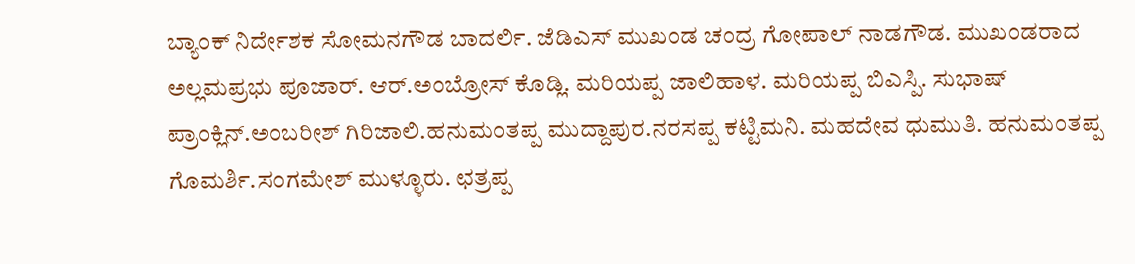ಬ್ಯಾಂಕ್ ನಿರ್ದೇಶಕ ಸೋಮನಗೌಡ ಬಾದರ್ಲಿ. ಜೆಡಿಎಸ್ ಮುಖಂಡ ಚಂದ್ರ ಗೋಪಾಲ್ ನಾಡಗೌಡ. ಮುಖಂಡರಾದ ಅಲ್ಲಮಪ್ರಭು ಪೂಜಾರ್. ಆರ್.ಅಂಬ್ರೋಸ್ ಕೊಡ್ಲಿ. ಮರಿಯಪ್ಪ ಜಾಲಿಹಾಳ. ಮರಿಯಪ್ಪ ಬಿಎಸ್ಪಿ. ಸುಭಾಷ್ ಪ್ರಾಂಕ್ಲಿನ್.ಅಂಬರೀಶ್ ಗಿರಿಜಾಲಿ.ಹನುಮಂತಪ್ಪ ಮುದ್ದಾಪುರ.ನರಸಪ್ಪ ಕಟ್ಟಿಮನಿ. ಮಹದೇವ ಧುಮುತಿ. ಹನುಮಂತಪ್ಪ ಗೊಮರ್ಶಿ.ಸಂಗಮೇಶ್ ಮುಳ್ಳೂರು. ಛತ್ರಪ್ಪ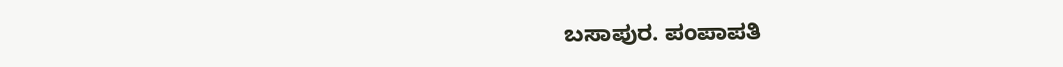ಬಸಾಪುರ. ಪಂಪಾಪತಿ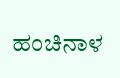ಹಂಚಿನಾಳ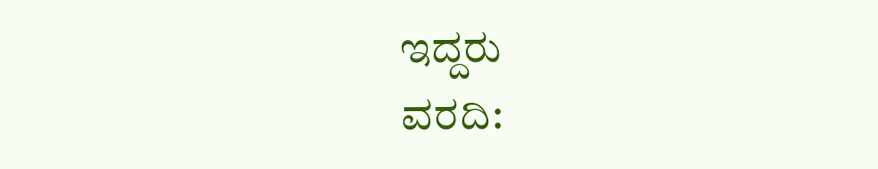ಇದ್ದರು
ವರದಿ: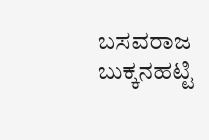ಬಸವರಾಜ ಬುಕ್ಕನಹಟ್ಟಿ